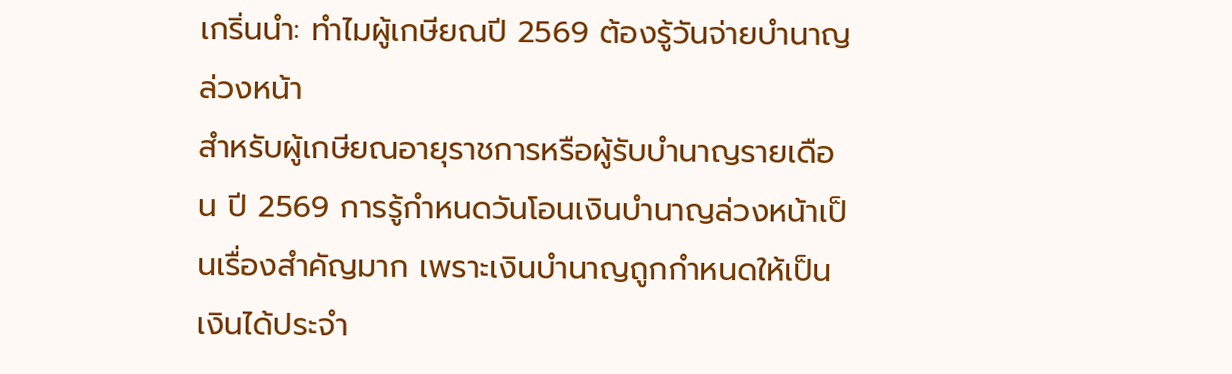เกริ่นนำ: ทำไมผู้เกษียณปี 2569 ต้องรู้วันจ่ายบำนาญล่วงหน้า
สำหรับผู้เกษียณอายุราชการหรือผู้รับบำนาญรายเดือน ปี 2569 การรู้กำหนดวันโอนเงินบำนาญล่วงหน้าเป็นเรื่องสำคัญมาก เพราะเงินบำนาญถูกกำหนดให้เป็น เงินได้ประจำ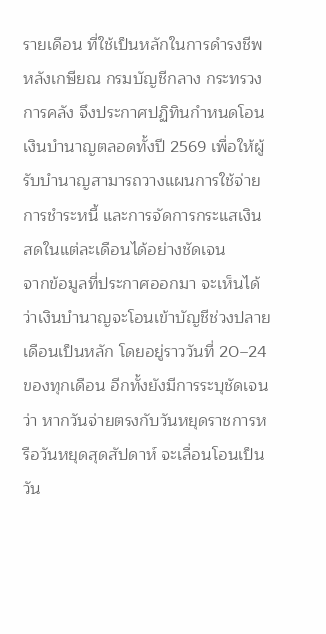รายเดือน ที่ใช้เป็นหลักในการดำรงชีพหลังเกษียณ กรมบัญชีกลาง กระทรวงการคลัง จึงประกาศปฏิทินกำหนดโอนเงินบำนาญตลอดทั้งปี 2569 เพื่อให้ผู้รับบำนาญสามารถวางแผนการใช้จ่าย การชำระหนี้ และการจัดการกระแสเงินสดในแต่ละเดือนได้อย่างชัดเจน
จากข้อมูลที่ประกาศออกมา จะเห็นได้ว่าเงินบำนาญจะโอนเข้าบัญชีช่วงปลายเดือนเป็นหลัก โดยอยู่ราววันที่ 20–24 ของทุกเดือน อีกทั้งยังมีการระบุชัดเจนว่า หากวันจ่ายตรงกับวันหยุดราชการหรือวันหยุดสุดสัปดาห์ จะเลื่อนโอนเป็น วัน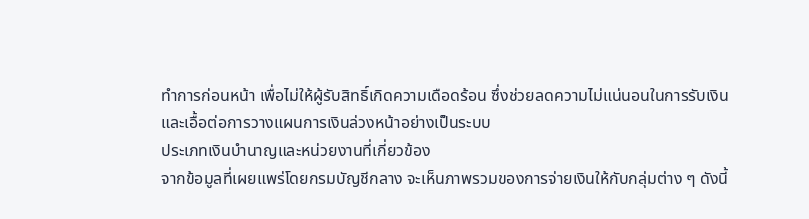ทำการก่อนหน้า เพื่อไม่ให้ผู้รับสิทธิ์เกิดความเดือดร้อน ซึ่งช่วยลดความไม่แน่นอนในการรับเงิน และเอื้อต่อการวางแผนการเงินล่วงหน้าอย่างเป็นระบบ
ประเภทเงินบำนาญและหน่วยงานที่เกี่ยวข้อง
จากข้อมูลที่เผยแพร่โดยกรมบัญชีกลาง จะเห็นภาพรวมของการจ่ายเงินให้กับกลุ่มต่าง ๆ ดังนี้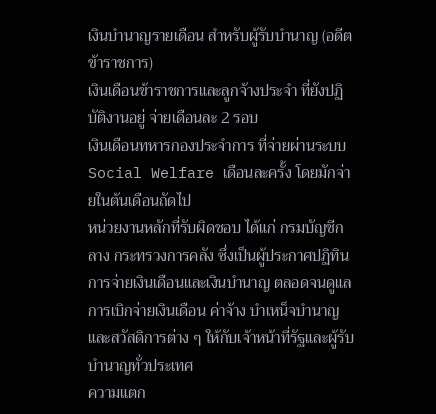เงินบำนาญรายเดือน สำหรับผู้รับบำนาญ (อดีตข้าราชการ)
เงินเดือนข้าราชการและลูกจ้างประจำ ที่ยังปฏิบัติงานอยู่ จ่ายเดือนละ 2 รอบ
เงินเดือนทหารกองประจำการ ที่จ่ายผ่านระบบ Social Welfare เดือนละครั้ง โดยมักจ่ายในต้นเดือนถัดไป
หน่วยงานหลักที่รับผิดชอบ ได้แก่ กรมบัญชีกลาง กระทรวงการคลัง ซึ่งเป็นผู้ประกาศปฏิทินการจ่ายเงินเดือนและเงินบำนาญ ตลอดจนดูแลการเบิกจ่ายเงินเดือน ค่าจ้าง บำเหน็จบำนาญ และสวัสดิการต่าง ๆ ให้กับเจ้าหน้าที่รัฐและผู้รับบำนาญทั่วประเทศ
ความแตก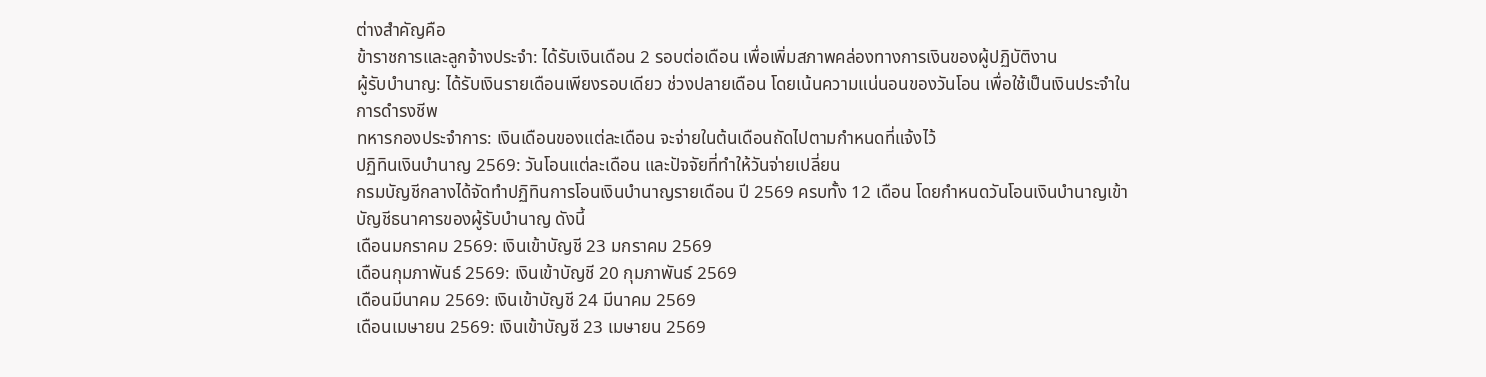ต่างสำคัญคือ
ข้าราชการและลูกจ้างประจำ: ได้รับเงินเดือน 2 รอบต่อเดือน เพื่อเพิ่มสภาพคล่องทางการเงินของผู้ปฏิบัติงาน
ผู้รับบำนาญ: ได้รับเงินรายเดือนเพียงรอบเดียว ช่วงปลายเดือน โดยเน้นความแน่นอนของวันโอน เพื่อใช้เป็นเงินประจำในการดำรงชีพ
ทหารกองประจำการ: เงินเดือนของแต่ละเดือน จะจ่ายในต้นเดือนถัดไปตามกำหนดที่แจ้งไว้
ปฏิทินเงินบำนาญ 2569: วันโอนแต่ละเดือน และปัจจัยที่ทำให้วันจ่ายเปลี่ยน
กรมบัญชีกลางได้จัดทำปฏิทินการโอนเงินบำนาญรายเดือน ปี 2569 ครบทั้ง 12 เดือน โดยกำหนดวันโอนเงินบำนาญเข้าบัญชีธนาคารของผู้รับบำนาญ ดังนี้
เดือนมกราคม 2569: เงินเข้าบัญชี 23 มกราคม 2569
เดือนกุมภาพันธ์ 2569: เงินเข้าบัญชี 20 กุมภาพันธ์ 2569
เดือนมีนาคม 2569: เงินเข้าบัญชี 24 มีนาคม 2569
เดือนเมษายน 2569: เงินเข้าบัญชี 23 เมษายน 2569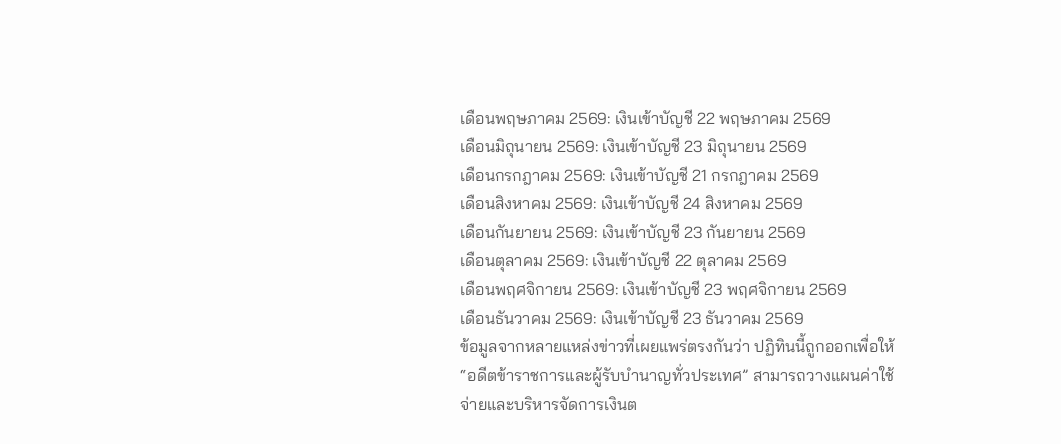เดือนพฤษภาคม 2569: เงินเข้าบัญชี 22 พฤษภาคม 2569
เดือนมิถุนายน 2569: เงินเข้าบัญชี 23 มิถุนายน 2569
เดือนกรกฎาคม 2569: เงินเข้าบัญชี 21 กรกฎาคม 2569
เดือนสิงหาคม 2569: เงินเข้าบัญชี 24 สิงหาคม 2569
เดือนกันยายน 2569: เงินเข้าบัญชี 23 กันยายน 2569
เดือนตุลาคม 2569: เงินเข้าบัญชี 22 ตุลาคม 2569
เดือนพฤศจิกายน 2569: เงินเข้าบัญชี 23 พฤศจิกายน 2569
เดือนธันวาคม 2569: เงินเข้าบัญชี 23 ธันวาคม 2569
ข้อมูลจากหลายแหล่งข่าวที่เผยแพร่ตรงกันว่า ปฏิทินนี้ถูกออกเพื่อให้ “อดีตข้าราชการและผู้รับบำนาญทั่วประเทศ” สามารถวางแผนค่าใช้จ่ายและบริหารจัดการเงินต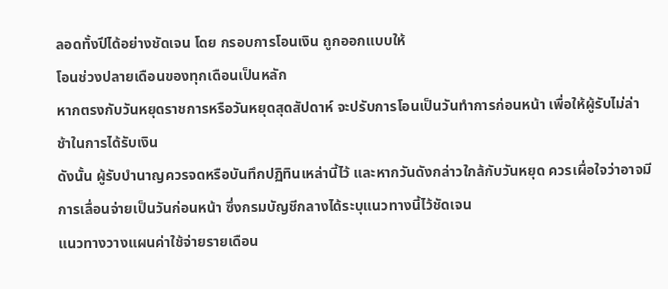ลอดทั้งปีได้อย่างชัดเจน โดย กรอบการโอนเงิน ถูกออกแบบให้
โอนช่วงปลายเดือนของทุกเดือนเป็นหลัก
หากตรงกับวันหยุดราชการหรือวันหยุดสุดสัปดาห์ จะปรับการโอนเป็นวันทำการก่อนหน้า เพื่อให้ผู้รับไม่ล่าช้าในการได้รับเงิน
ดังนั้น ผู้รับบำนาญควรจดหรือบันทึกปฏิทินเหล่านี้ไว้ และหากวันดังกล่าวใกล้กับวันหยุด ควรเผื่อใจว่าอาจมีการเลื่อนจ่ายเป็นวันก่อนหน้า ซึ่งกรมบัญชีกลางได้ระบุแนวทางนี้ไว้ชัดเจน
แนวทางวางแผนค่าใช้จ่ายรายเดือน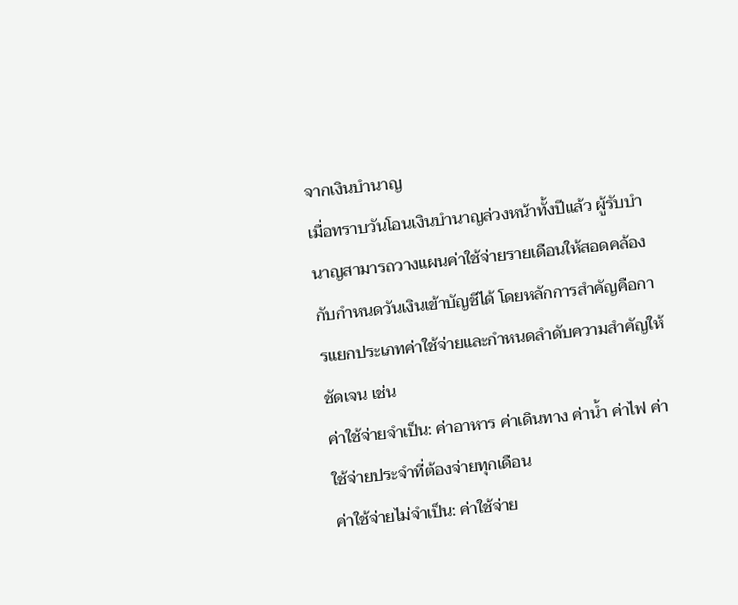จากเงินบำนาญ
เมื่อทราบวันโอนเงินบำนาญล่วงหน้าทั้งปีแล้ว ผู้รับบำนาญสามารถวางแผนค่าใช้จ่ายรายเดือนให้สอดคล้องกับกำหนดวันเงินเข้าบัญชีได้ โดยหลักการสำคัญคือการแยกประเภทค่าใช้จ่ายและกำหนดลำดับความสำคัญให้ชัดเจน เช่น
ค่าใช้จ่ายจำเป็น: ค่าอาหาร ค่าเดินทาง ค่าน้ำ ค่าไฟ ค่าใช้จ่ายประจำที่ต้องจ่ายทุกเดือน
ค่าใช้จ่ายไม่จำเป็น: ค่าใช้จ่าย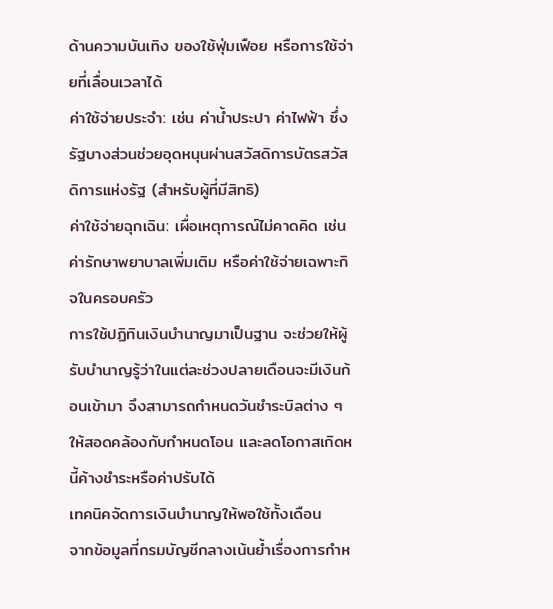ด้านความบันเทิง ของใช้ฟุ่มเฟือย หรือการใช้จ่ายที่เลื่อนเวลาได้
ค่าใช้จ่ายประจำ: เช่น ค่าน้ำประปา ค่าไฟฟ้า ซึ่งรัฐบางส่วนช่วยอุดหนุนผ่านสวัสดิการบัตรสวัสดิการแห่งรัฐ (สำหรับผู้ที่มีสิทธิ)
ค่าใช้จ่ายฉุกเฉิน: เผื่อเหตุการณ์ไม่คาดคิด เช่น ค่ารักษาพยาบาลเพิ่มเติม หรือค่าใช้จ่ายเฉพาะกิจในครอบครัว
การใช้ปฏิทินเงินบำนาญมาเป็นฐาน จะช่วยให้ผู้รับบำนาญรู้ว่าในแต่ละช่วงปลายเดือนจะมีเงินก้อนเข้ามา จึงสามารถกำหนดวันชำระบิลต่าง ๆ ให้สอดคล้องกับกำหนดโอน และลดโอกาสเกิดหนี้ค้างชำระหรือค่าปรับได้
เทคนิคจัดการเงินบำนาญให้พอใช้ทั้งเดือน
จากข้อมูลที่กรมบัญชีกลางเน้นย้ำเรื่องการกำห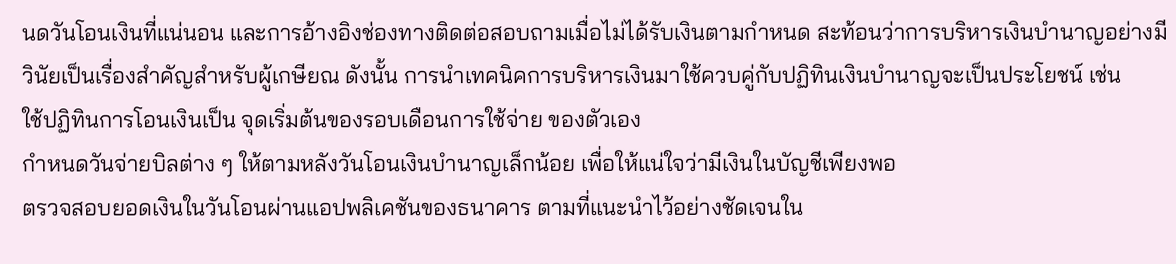นดวันโอนเงินที่แน่นอน และการอ้างอิงช่องทางติดต่อสอบถามเมื่อไม่ได้รับเงินตามกำหนด สะท้อนว่าการบริหารเงินบำนาญอย่างมีวินัยเป็นเรื่องสำคัญสำหรับผู้เกษียณ ดังนั้น การนำเทคนิคการบริหารเงินมาใช้ควบคู่กับปฏิทินเงินบำนาญจะเป็นประโยชน์ เช่น
ใช้ปฏิทินการโอนเงินเป็น จุดเริ่มต้นของรอบเดือนการใช้จ่าย ของตัวเอง
กำหนดวันจ่ายบิลต่าง ๆ ให้ตามหลังวันโอนเงินบำนาญเล็กน้อย เพื่อให้แน่ใจว่ามีเงินในบัญชีเพียงพอ
ตรวจสอบยอดเงินในวันโอนผ่านแอปพลิเคชันของธนาคาร ตามที่แนะนำไว้อย่างชัดเจนใน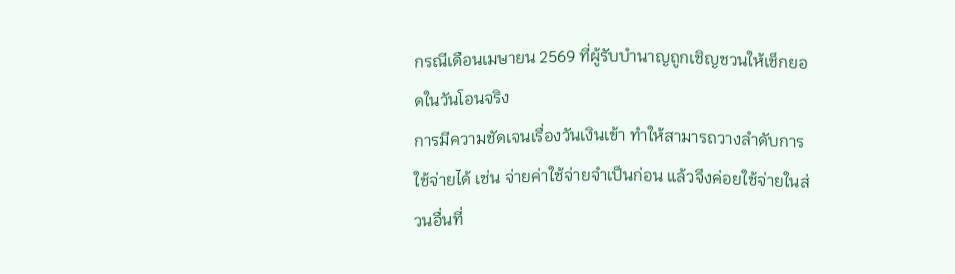กรณีเดือนเมษายน 2569 ที่ผู้รับบำนาญถูกเชิญชวนให้เช็กยอดในวันโอนจริง
การมีความชัดเจนเรื่องวันเงินเข้า ทำให้สามารถวางลำดับการใช้จ่ายได้ เช่น จ่ายค่าใช้จ่ายจำเป็นก่อน แล้วจึงค่อยใช้จ่ายในส่วนอื่นที่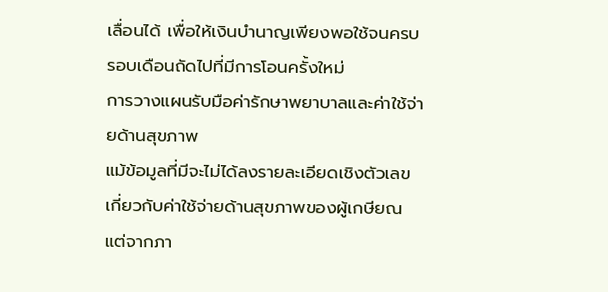เลื่อนได้ เพื่อให้เงินบำนาญเพียงพอใช้จนครบรอบเดือนถัดไปที่มีการโอนครั้งใหม่
การวางแผนรับมือค่ารักษาพยาบาลและค่าใช้จ่ายด้านสุขภาพ
แม้ข้อมูลที่มีจะไม่ได้ลงรายละเอียดเชิงตัวเลขเกี่ยวกับค่าใช้จ่ายด้านสุขภาพของผู้เกษียณ แต่จากภา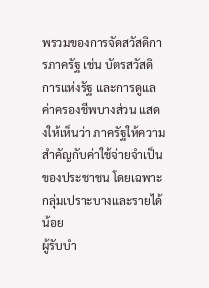พรวมของการจัดสวัสดิการภาครัฐ เช่น บัตรสวัสดิการแห่งรัฐ และการดูแลค่าครองชีพบางส่วน แสดงให้เห็นว่า ภาครัฐให้ความสำคัญกับค่าใช้จ่ายจำเป็นของประชาชน โดยเฉพาะกลุ่มเปราะบางและรายได้น้อย
ผู้รับบำ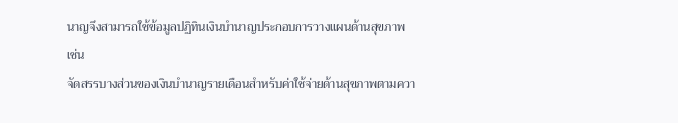นาญจึงสามารถใช้ข้อมูลปฏิทินเงินบำนาญประกอบการวางแผนด้านสุขภาพ เช่น
จัดสรรบางส่วนของเงินบำนาญรายเดือนสำหรับค่าใช้จ่ายด้านสุขภาพตามควา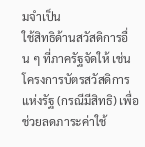มจำเป็น
ใช้สิทธิด้านสวัสดิการอื่น ๆ ที่ภาครัฐจัดให้ เช่น โครงการบัตรสวัสดิการแห่งรัฐ (กรณีมีสิทธิ) เพื่อช่วยลดภาระค่าใช้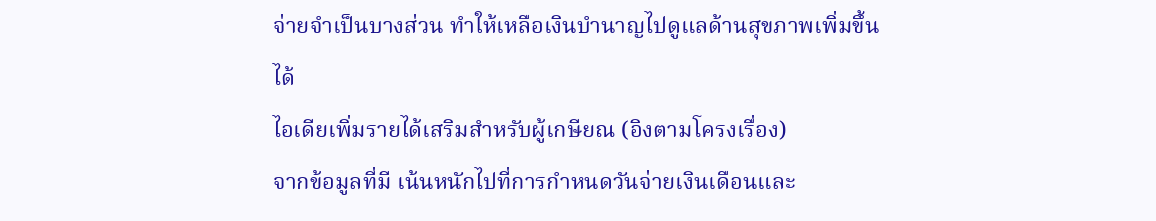จ่ายจำเป็นบางส่วน ทำให้เหลือเงินบำนาญไปดูแลด้านสุขภาพเพิ่มขึ้นได้
ไอเดียเพิ่มรายได้เสริมสำหรับผู้เกษียณ (อิงตามโครงเรื่อง)
จากข้อมูลที่มี เน้นหนักไปที่การกำหนดวันจ่ายเงินเดือนและ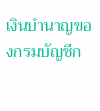เงินบำนาญของกรมบัญชีก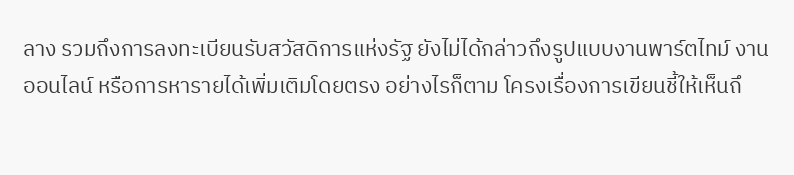ลาง รวมถึงการลงทะเบียนรับสวัสดิการแห่งรัฐ ยังไม่ได้กล่าวถึงรูปแบบงานพาร์ตไทม์ งานออนไลน์ หรือการหารายได้เพิ่มเติมโดยตรง อย่างไรก็ตาม โครงเรื่องการเขียนชี้ให้เห็นถึ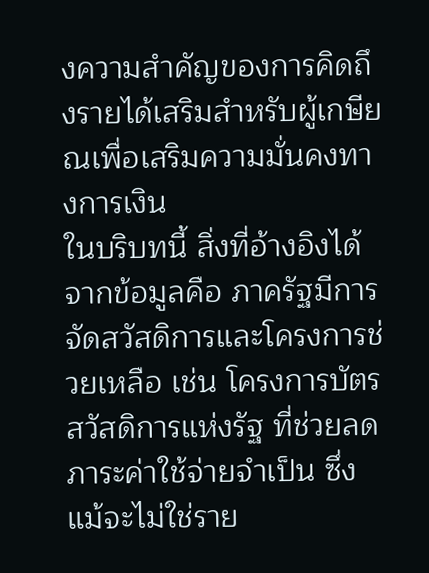งความสำคัญของการคิดถึงรายได้เสริมสำหรับผู้เกษียณเพื่อเสริมความมั่นคงทางการเงิน
ในบริบทนี้ สิ่งที่อ้างอิงได้จากข้อมูลคือ ภาครัฐมีการจัดสวัสดิการและโครงการช่วยเหลือ เช่น โครงการบัตรสวัสดิการแห่งรัฐ ที่ช่วยลดภาระค่าใช้จ่ายจำเป็น ซึ่งแม้จะไม่ใช่ราย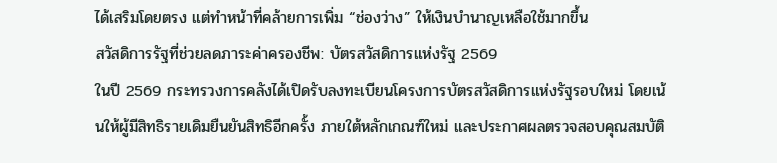ได้เสริมโดยตรง แต่ทำหน้าที่คล้ายการเพิ่ม “ช่องว่าง” ให้เงินบำนาญเหลือใช้มากขึ้น
สวัสดิการรัฐที่ช่วยลดภาระค่าครองชีพ: บัตรสวัสดิการแห่งรัฐ 2569
ในปี 2569 กระทรวงการคลังได้เปิดรับลงทะเบียนโครงการบัตรสวัสดิการแห่งรัฐรอบใหม่ โดยเน้นให้ผู้มีสิทธิรายเดิมยืนยันสิทธิอีกครั้ง ภายใต้หลักเกณฑ์ใหม่ และประกาศผลตรวจสอบคุณสมบัติ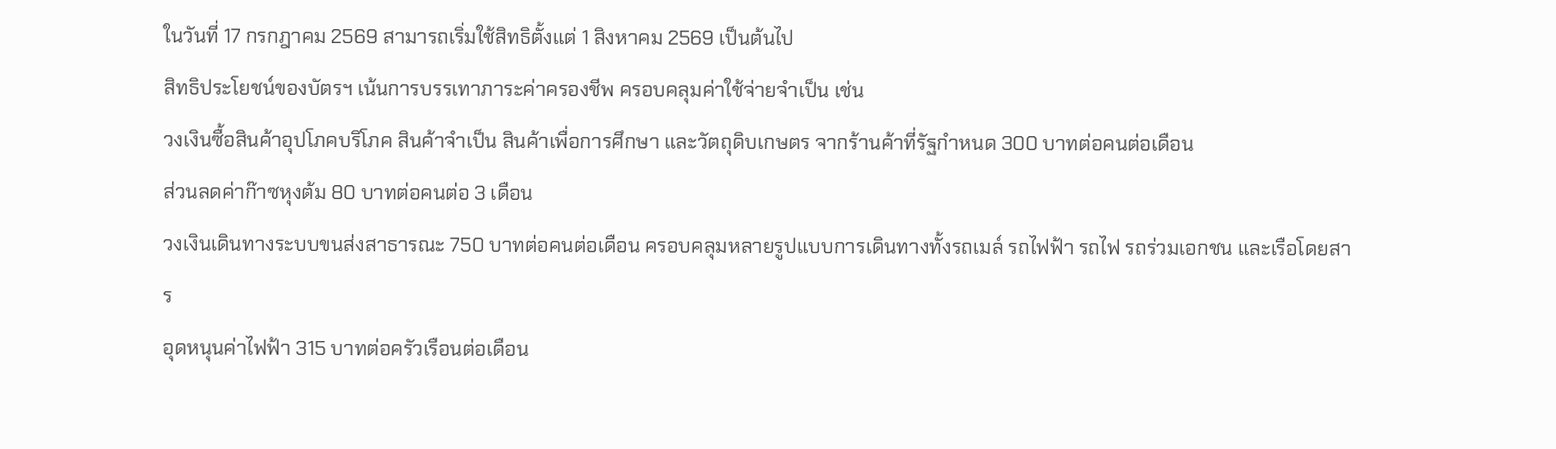ในวันที่ 17 กรกฎาคม 2569 สามารถเริ่มใช้สิทธิตั้งแต่ 1 สิงหาคม 2569 เป็นต้นไป
สิทธิประโยชน์ของบัตรฯ เน้นการบรรเทาภาระค่าครองชีพ ครอบคลุมค่าใช้จ่ายจำเป็น เช่น
วงเงินซื้อสินค้าอุปโภคบริโภค สินค้าจำเป็น สินค้าเพื่อการศึกษา และวัตถุดิบเกษตร จากร้านค้าที่รัฐกำหนด 300 บาทต่อคนต่อเดือน
ส่วนลดค่าก๊าซหุงต้ม 80 บาทต่อคนต่อ 3 เดือน
วงเงินเดินทางระบบขนส่งสาธารณะ 750 บาทต่อคนต่อเดือน ครอบคลุมหลายรูปแบบการเดินทางทั้งรถเมล์ รถไฟฟ้า รถไฟ รถร่วมเอกชน และเรือโดยสาร
อุดหนุนค่าไฟฟ้า 315 บาทต่อครัวเรือนต่อเดือน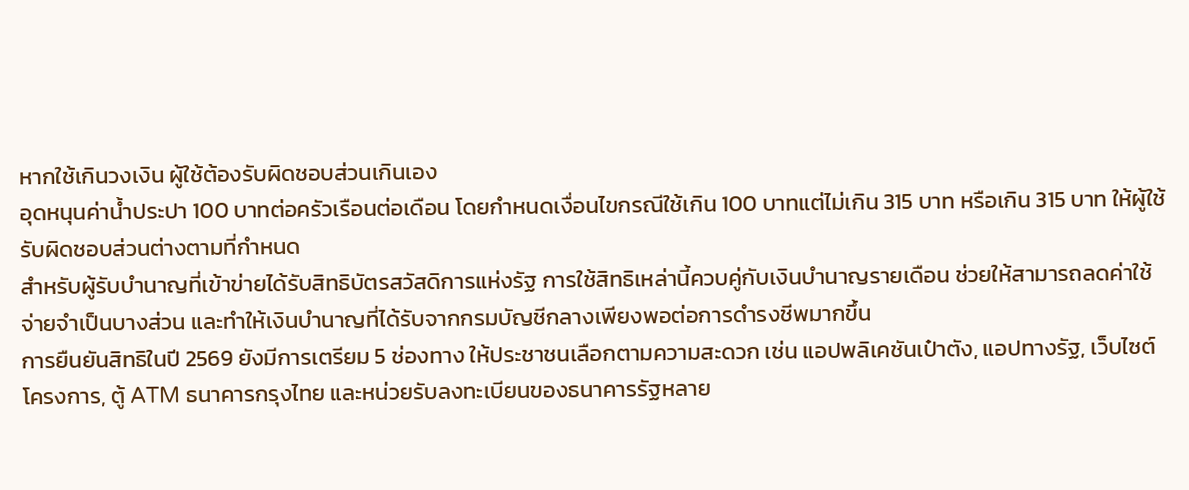หากใช้เกินวงเงิน ผู้ใช้ต้องรับผิดชอบส่วนเกินเอง
อุดหนุนค่าน้ำประปา 100 บาทต่อครัวเรือนต่อเดือน โดยกำหนดเงื่อนไขกรณีใช้เกิน 100 บาทแต่ไม่เกิน 315 บาท หรือเกิน 315 บาท ให้ผู้ใช้รับผิดชอบส่วนต่างตามที่กำหนด
สำหรับผู้รับบำนาญที่เข้าข่ายได้รับสิทธิบัตรสวัสดิการแห่งรัฐ การใช้สิทธิเหล่านี้ควบคู่กับเงินบำนาญรายเดือน ช่วยให้สามารถลดค่าใช้จ่ายจำเป็นบางส่วน และทำให้เงินบำนาญที่ได้รับจากกรมบัญชีกลางเพียงพอต่อการดำรงชีพมากขึ้น
การยืนยันสิทธิในปี 2569 ยังมีการเตรียม 5 ช่องทาง ให้ประชาชนเลือกตามความสะดวก เช่น แอปพลิเคชันเป๋าตัง, แอปทางรัฐ, เว็บไซต์โครงการ, ตู้ ATM ธนาคารกรุงไทย และหน่วยรับลงทะเบียนของธนาคารรัฐหลาย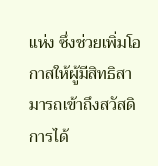แห่ง ซึ่งช่วยเพิ่มโอกาสให้ผู้มีสิทธิสามารถเข้าถึงสวัสดิการได้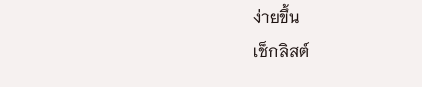ง่ายขึ้น
เช็กลิสต์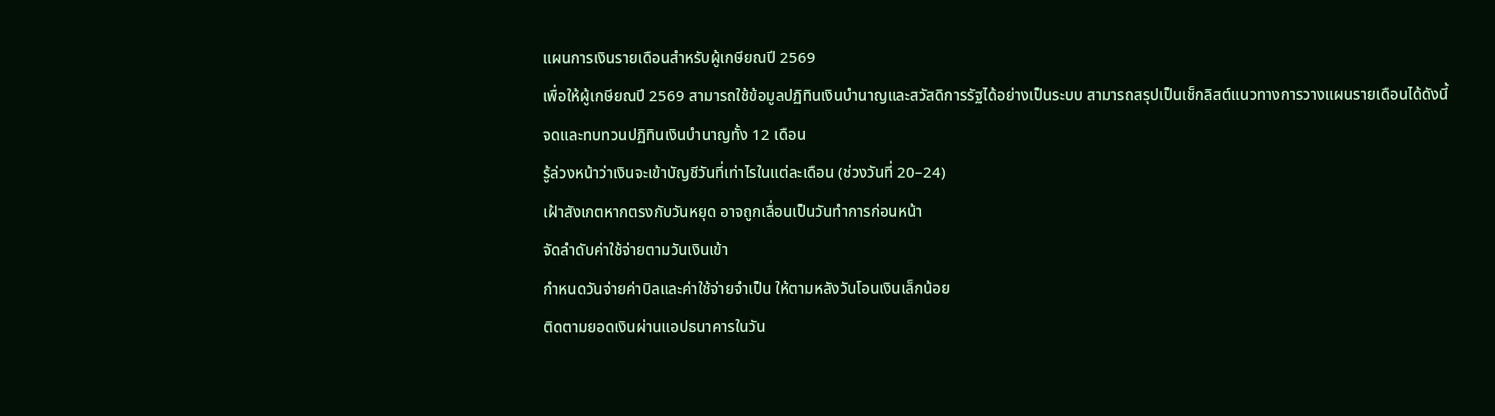แผนการเงินรายเดือนสำหรับผู้เกษียณปี 2569
เพื่อให้ผู้เกษียณปี 2569 สามารถใช้ข้อมูลปฏิทินเงินบำนาญและสวัสดิการรัฐได้อย่างเป็นระบบ สามารถสรุปเป็นเช็กลิสต์แนวทางการวางแผนรายเดือนได้ดังนี้
จดและทบทวนปฏิทินเงินบำนาญทั้ง 12 เดือน
รู้ล่วงหน้าว่าเงินจะเข้าบัญชีวันที่เท่าไรในแต่ละเดือน (ช่วงวันที่ 20–24)
เฝ้าสังเกตหากตรงกับวันหยุด อาจถูกเลื่อนเป็นวันทำการก่อนหน้า
จัดลำดับค่าใช้จ่ายตามวันเงินเข้า
กำหนดวันจ่ายค่าบิลและค่าใช้จ่ายจำเป็น ให้ตามหลังวันโอนเงินเล็กน้อย
ติดตามยอดเงินผ่านแอปธนาคารในวัน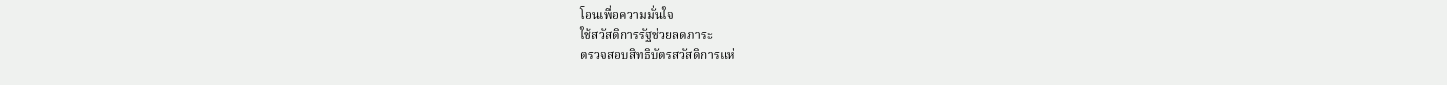โอนเพื่อความมั่นใจ
ใช้สวัสดิการรัฐช่วยลดภาระ
ตรวจสอบสิทธิบัตรสวัสดิการแห่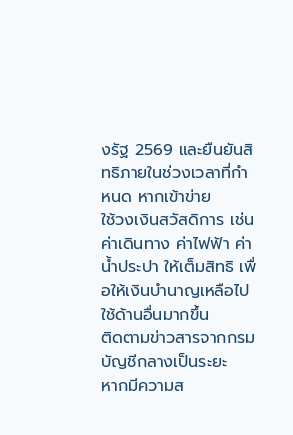งรัฐ 2569 และยืนยันสิทธิภายในช่วงเวลาที่กำหนด หากเข้าข่าย
ใช้วงเงินสวัสดิการ เช่น ค่าเดินทาง ค่าไฟฟ้า ค่าน้ำประปา ให้เต็มสิทธิ เพื่อให้เงินบำนาญเหลือไปใช้ด้านอื่นมากขึ้น
ติดตามข่าวสารจากกรมบัญชีกลางเป็นระยะ
หากมีความส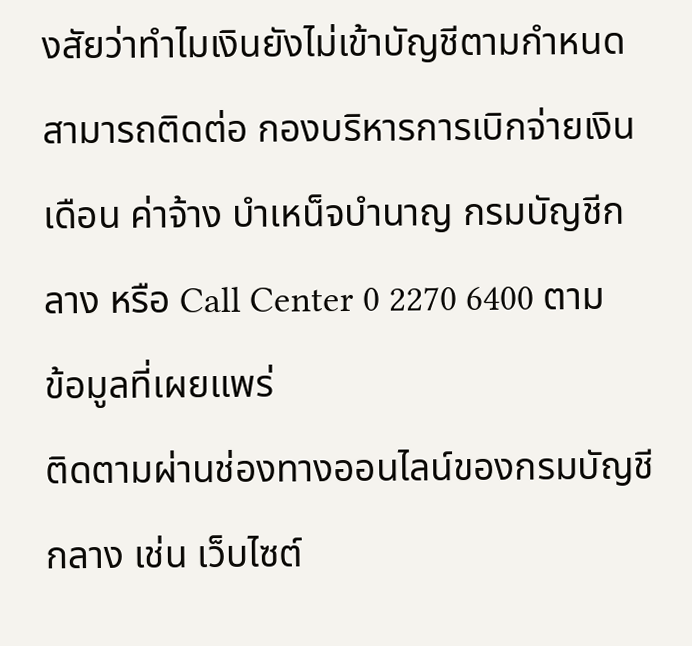งสัยว่าทำไมเงินยังไม่เข้าบัญชีตามกำหนด สามารถติดต่อ กองบริหารการเบิกจ่ายเงินเดือน ค่าจ้าง บำเหน็จบำนาญ กรมบัญชีกลาง หรือ Call Center 0 2270 6400 ตามข้อมูลที่เผยแพร่
ติดตามผ่านช่องทางออนไลน์ของกรมบัญชีกลาง เช่น เว็บไซต์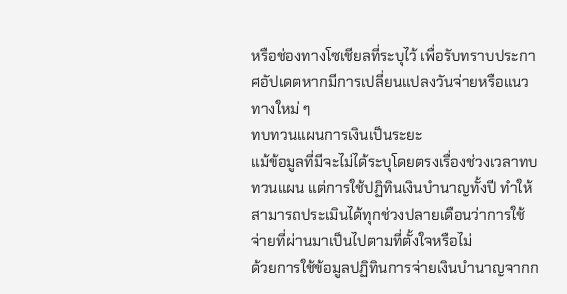หรือช่องทางโซเชียลที่ระบุไว้ เพื่อรับทราบประกาศอัปเดตหากมีการเปลี่ยนแปลงวันจ่ายหรือแนวทางใหม่ ๆ
ทบทวนแผนการเงินเป็นระยะ
แม้ข้อมูลที่มีจะไม่ได้ระบุโดยตรงเรื่องช่วงเวลาทบทวนแผน แต่การใช้ปฏิทินเงินบำนาญทั้งปี ทำให้สามารถประเมินได้ทุกช่วงปลายเดือนว่าการใช้จ่ายที่ผ่านมาเป็นไปตามที่ตั้งใจหรือไม่
ด้วยการใช้ข้อมูลปฏิทินการจ่ายเงินบำนาญจากก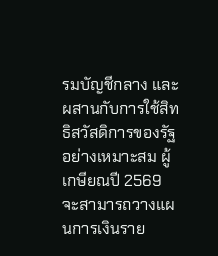รมบัญชีกลาง และผสานกับการใช้สิทธิสวัสดิการของรัฐอย่างเหมาะสม ผู้เกษียณปี 2569 จะสามารถวางแผนการเงินราย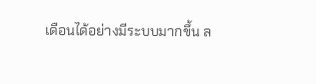เดือนได้อย่างมีระบบมากขึ้น ล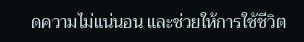ดความไม่แน่นอน และช่วยให้การใช้ชีวิต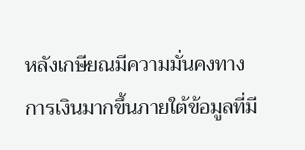หลังเกษียณมีความมั่นคงทางการเงินมากขึ้นภายใต้ข้อมูลที่มี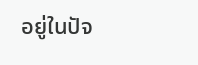อยู่ในปัจ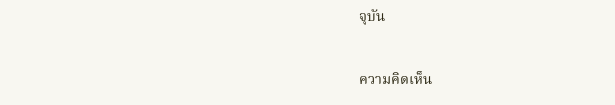จุบัน

ความคิดเห็น